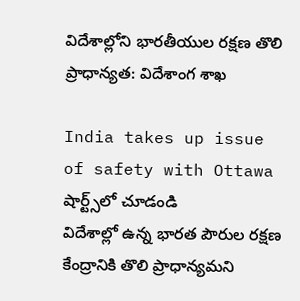విదేశాల్లోని భారతీయుల రక్షణ తొలి ప్రాధాన్యత: విదేశాంగ శాఖ

India takes up issue of safety with Ottawa
షార్ట్స్‌లో చూడండి
విదేశాల్లో ఉన్న భారత పౌరుల రక్షణ కేంద్రానికి తొలి ప్రాధాన్యమని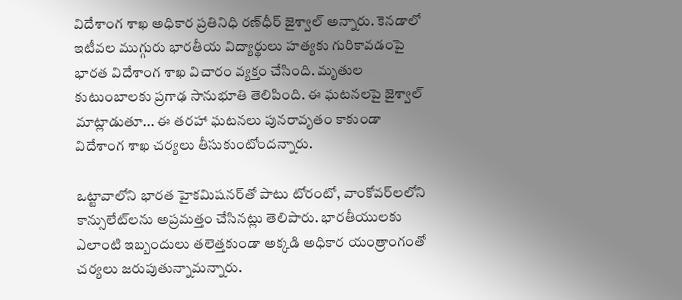విదేశాంగ శాఖ అధికార ప్రతినిధి రణ్‌ధీర్ జైశ్వాల్ అన్నారు. కెనడాలో ఇటీవల ముగ్గురు భారతీయ విద్యార్థులు హత్యకు గురికావడంపై భారత విదేశాంగ శాఖ విచారం వ్యక్తం చేసింది. మృతుల కుటుంబాలకు ప్రగాఢ సానుభూతి తెలిపింది. ఈ ఘటనలపై జైశ్వాల్ మాట్లాడుతూ... ఈ తరహా ఘటనలు పునరావృతం కాకుండా విదేశాంగ శాఖ చర్యలు తీసుకుంటోందన్నారు.

ఒట్టావాలోని భారత హైకమిషనర్‌తో పాటు టోరంటో, వాంకోవర్‌లలోని కాన్సులేట్‌లను అప్రమత్తం చేసినట్లు తెలిపారు. భారతీయులకు ఎలాంటి ఇబ్బందులు తలెత్తకుండా అక్కడి అధికార యంత్రాంగంతో చర్యలు జరుపుతున్నామన్నారు.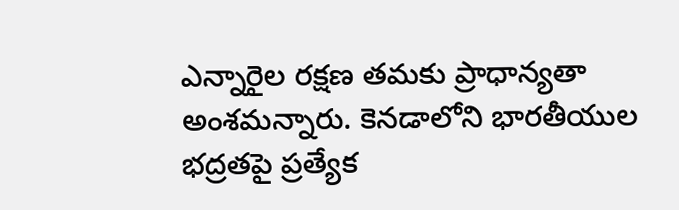ఎన్నారైల రక్షణ తమకు ప్రాధాన్యతా అంశమన్నారు. కెనడాలోని భారతీయుల భద్రతపై ప్రత్యేక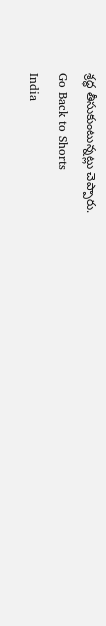శ్రద్ధ తీసుకుంటున్నట్లు చెప్పారు.
Go Back to Shorts
India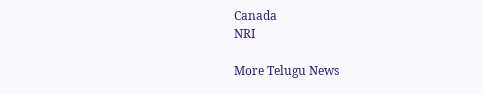Canada
NRI

More Telugu News